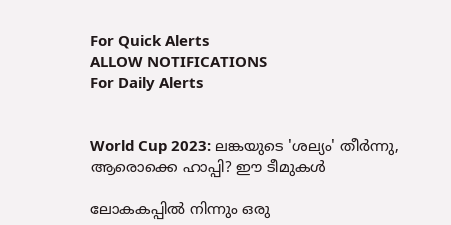For Quick Alerts
ALLOW NOTIFICATIONS
For Daily Alerts


World Cup 2023: ലങ്കയുടെ 'ശല്യം' തീര്‍ന്നു, ആരൊക്കെ ഹാപ്പി? ഈ ടീമുകള്‍

ലോകകപ്പില്‍ നിന്നും ഒരു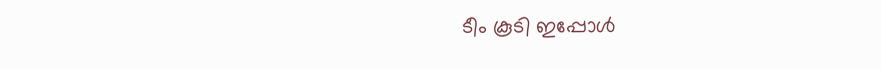ടീം കൂടി ഇപ്പോള്‍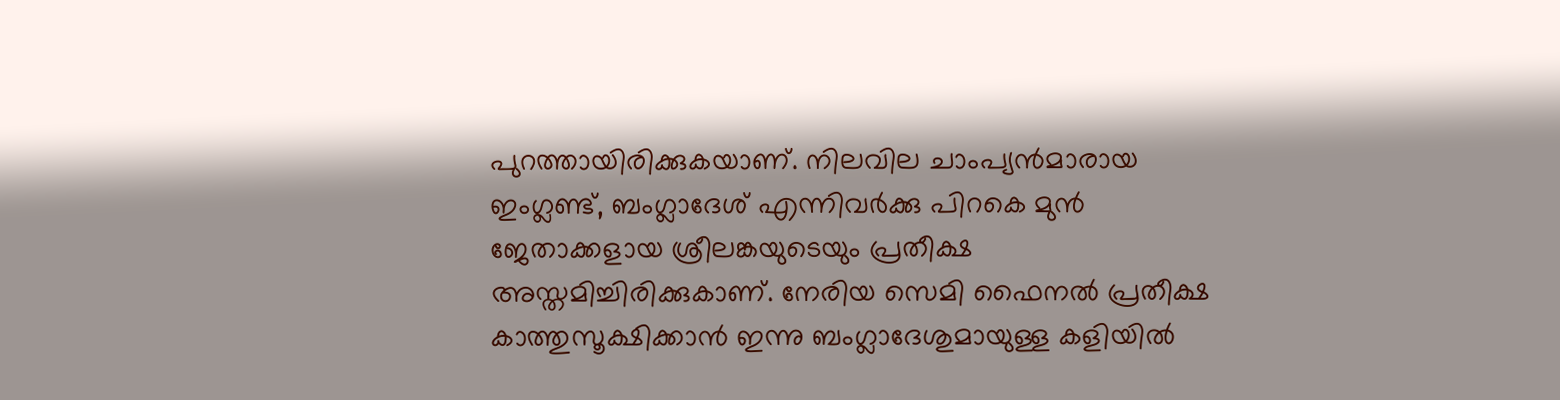പുറത്തായിരിക്കുകയാണ്. നിലവില ചാംപ്യന്‍മാരായ ഇംഗ്ലണ്ട്, ബംഗ്ലാദേശ് എന്നിവര്‍ക്കു പിറകെ മുന്‍ ജേതാക്കളായ ശ്രീലങ്കയുടെയും പ്രതീക്ഷ അസ്തമിച്ചിരിക്കുകാണ്. നേരിയ സെമി ഫൈനല്‍ പ്രതീക്ഷ കാത്തുസൂക്ഷിക്കാന്‍ ഇന്നു ബംഗ്ലാദേശുമായുള്ള കളിയില്‍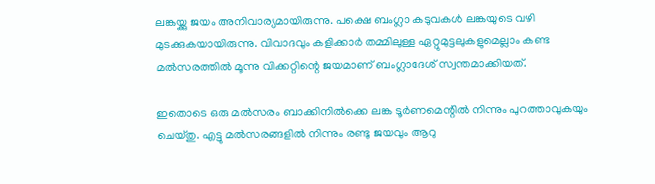ലങ്കയ്ക്കു ജയം അനിവാര്യമായിരുന്നു. പക്ഷെ ബംഗ്ലാ കടുവകള്‍ ലങ്കയുടെ വഴി മുടക്കുകയായിരുന്നു. വിവാദവും കളിക്കാര്‍ തമ്മിലുള്ള ഏറ്റുമുട്ടലുകളുമെല്ലാം കണ്ട മല്‍സരത്തില്‍ മൂന്നു വിക്കറ്റിന്റെ ജയമാണ് ബംഗ്ലാദേശ് സ്വന്തമാക്കിയത്.

ഇതൊടെ ഒരു മല്‍സരം ബാക്കിനില്‍ക്കെ ലങ്ക ടൂര്‍ണമെന്റില്‍ നിന്നും പുറത്താവുകയും ചെയ്തു. എട്ടു മല്‍സരങ്ങളില്‍ നിന്നും രണ്ടു ജയവും ആറു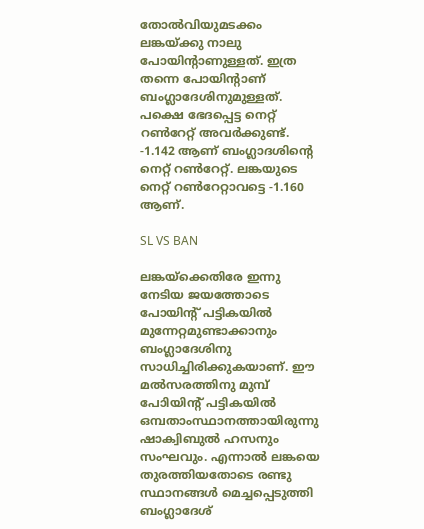തോല്‍വിയുമടക്കം ലങ്കയ്ക്കു നാലു പോയിന്റാണുള്ളത്. ഇത്ര തന്നെ പോയിന്റാണ് ബംഗ്ലാദേശിനുമുള്ളത്. പക്ഷെ ഭേദപ്പെട്ട നെറ്റ് റണ്‍റേറ്റ് അവര്‍ക്കുണ്ട്. -1.142 ആണ് ബംഗ്ലാദശിന്റെ നെറ്റ് റണ്‍റേറ്റ്. ലങ്കയുടെ നെറ്റ് റണ്‍റേറ്റാവട്ടെ -1.160 ആണ്.

SL VS BAN

ലങ്കയ്‌ക്കെതിരേ ഇന്നു നേടിയ ജയത്തോടെ പോയിന്റ് പട്ടികയില്‍ മുന്നേറ്റമുണ്ടാക്കാനും ബംഗ്ലാദേശിനു സാധിച്ചിരിക്കുകയാണ്. ഈ മല്‍സരത്തിനു മുമ്പ് പോിയിന്റ് പട്ടികയില്‍ ഒമ്പതാംസ്ഥാനത്തായിരുന്നു ഷാക്വിബുല്‍ ഹസനും സംഘവും. എന്നാല്‍ ലങ്കയെ തുരത്തിയതോടെ രണ്ടു സ്ഥാനങ്ങള്‍ മെച്ചപ്പെടുത്തി ബംഗ്ലാദേശ്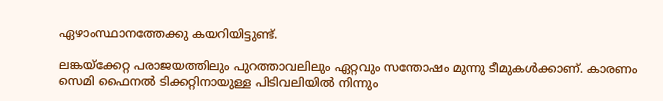ഏഴാംസ്ഥാനത്തേക്കു കയറിയിട്ടുണ്ട്.

ലങ്കയ്‌ക്കേറ്റ പരാജയത്തിലും പുറത്താവലിലും ഏറ്റവും സന്തോഷം മുന്നു ടീമുകള്‍ക്കാണ്. കാരണം സെമി ഫൈനല്‍ ടിക്കറ്റിനായുള്ള പിടിവലിയില്‍ നിന്നും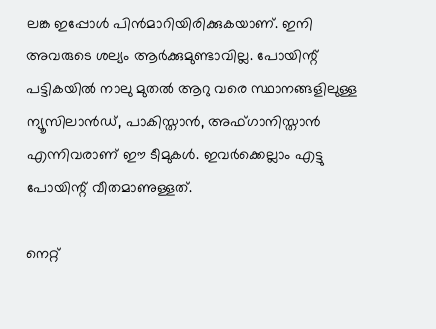ലങ്ക ഇപ്പോൾ പിന്‍മാറിയിരിക്കുകയാണ്. ഇനി അവരുടെ ശല്യം ആര്‍ക്കുമുണ്ടാവില്ല. പോയിന്റ് പട്ടികയില്‍ നാലു മുതല്‍ ആറു വരെ സ്ഥാനങ്ങളിലുള്ള ന്യൂസിലാന്‍ഡ്, പാകിസ്താന്‍, അഫ്ഗാനിസ്താന്‍ എന്നിവരാണ് ഈ ടീമുകള്‍. ഇവര്‍ക്കെല്ലാം എട്ടു പോയിന്റ് വീതമാണുള്ളത്.

നെറ്റ്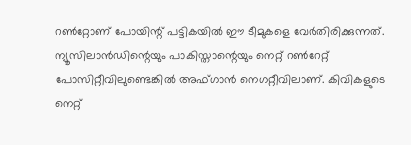റണ്‍റ്റോണ് പോയിന്റ് പട്ടികയില്‍ ഈ ടീമുകളെ വേര്‍തിരിക്കുന്നത്. ന്യൂസിലാന്‍ഡിന്റെയും പാകിസ്താന്റെയും നെറ്റ് റണ്‍റേറ്റ് പോസിറ്റീവിലുണ്ടെങ്കില്‍ അഫ്ഗാന്‍ നെഗറ്റീവിലാണ്. കിവികളുടെ നെറ്റ്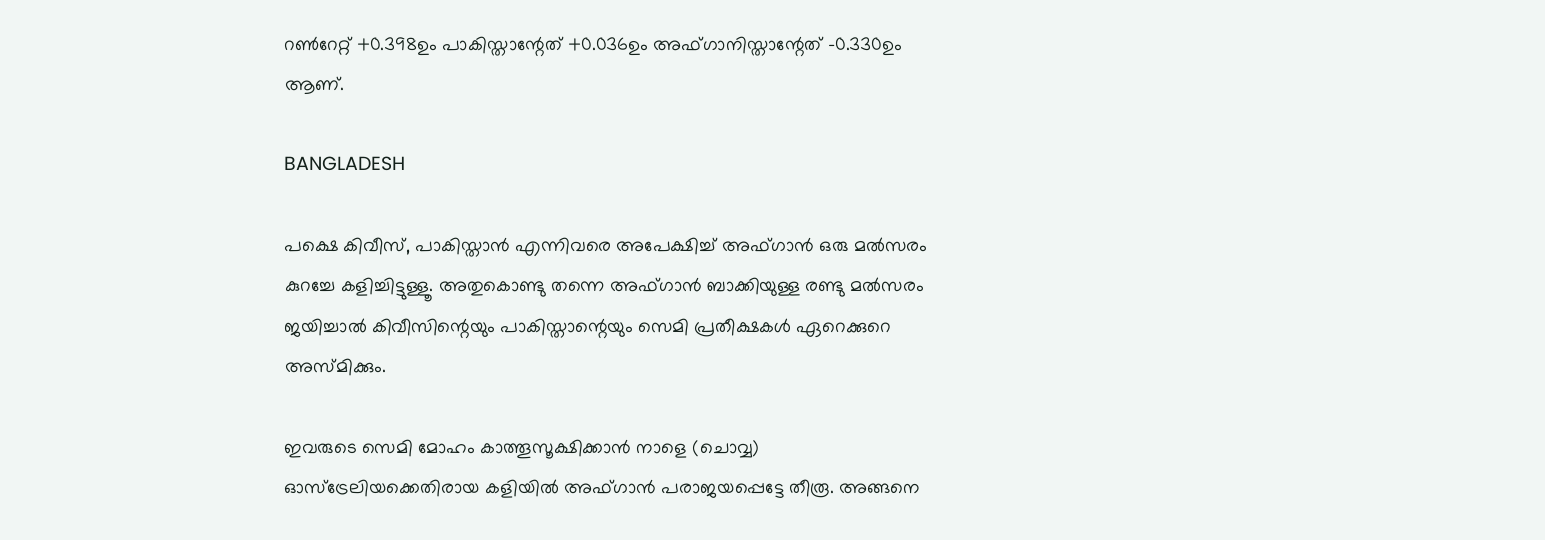റണ്‍റേറ്റ് +0.398ഉം പാകിസ്താന്റേത് +0.036ഉം അഫ്ഗാനിസ്താന്റേത് -0.330ഉം ആണ്.

BANGLADESH

പക്ഷെ കിവീസ്, പാകിസ്താന്‍ എന്നിവരെ അപേക്ഷിച്ച് അഫ്ഗാന്‍ ഒരു മല്‍സരം കുറച്ചേ കളിച്ചിട്ടുള്ളൂ. അതുകൊണ്ടു തന്നെ അഫ്ഗാന്‍ ബാക്കിയുള്ള രണ്ടു മല്‍സരം ജയിച്ചാല്‍ കിവീസിന്റെയും പാകിസ്താന്റെയും സെമി പ്രതീക്ഷകള്‍ ഏറെക്കുറെ അസ്മിക്കും.

ഇവരുടെ സെമി മോഹം കാത്തൂസൂക്ഷിക്കാന്‍ നാളെ (ചൊവ്വ) ഓസ്‌ട്രേലിയക്കെതിരായ കളിയില്‍ അഫ്ഗാന്‍ പരാജയപ്പെട്ടേ തീരൂ. അങ്ങനെ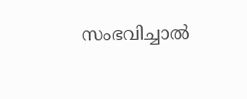സംഭവിച്ചാല്‍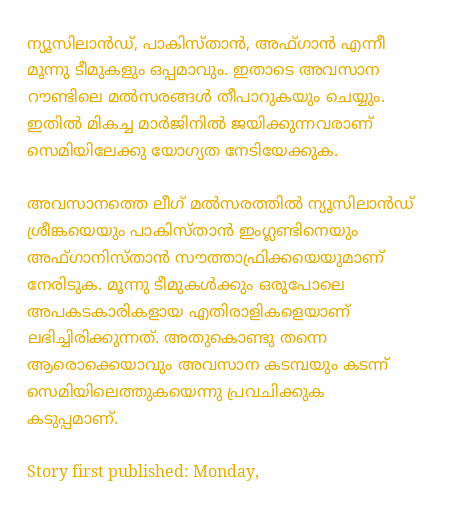ന്യൂസിലാന്‍ഡ്, പാകിസ്താന്‍, അഫ്ഗാന്‍ എന്നീ മൂന്നു ടീമുകളും ഒപ്പമാവും. ഇതാടെ അവസാന റൗണ്ടിലെ മല്‍സരങ്ങൾ തീപാറുകയും ചെയ്യും. ഇതില്‍ മികച്ച മാര്‍ജിനില്‍ ജയിക്കുന്നവരാണ് സെമിയിലേക്കു യോഗ്യത നേടിയേക്കുക.

അവസാനത്തെ ലീഗ് മല്‍സരത്തില്‍ ന്യൂസിലാന്‍ഡ് ശ്രീങ്കയെയും പാകിസ്താന്‍ ഇംഗ്ലണ്ടിനെയും അഫ്ഗാനിസ്താന്‍ സൗത്താഫ്രിക്കയെയുമാണ് നേരിടുക. മൂന്നു ടീമുകള്‍ക്കും ഒരുപോലെ അപകടകാരികളായ എതിരാളികളെയാണ് ലഭിച്ചിരിക്കുന്നത്. അതുകൊണ്ടു തന്നെ ആരൊക്കെയാവും അവസാന കടമ്പയും കടന്ന് സെമിയിലെത്തുകയെന്നു പ്രവചിക്കുക കടുപ്പമാണ്.

Story first published: Monday,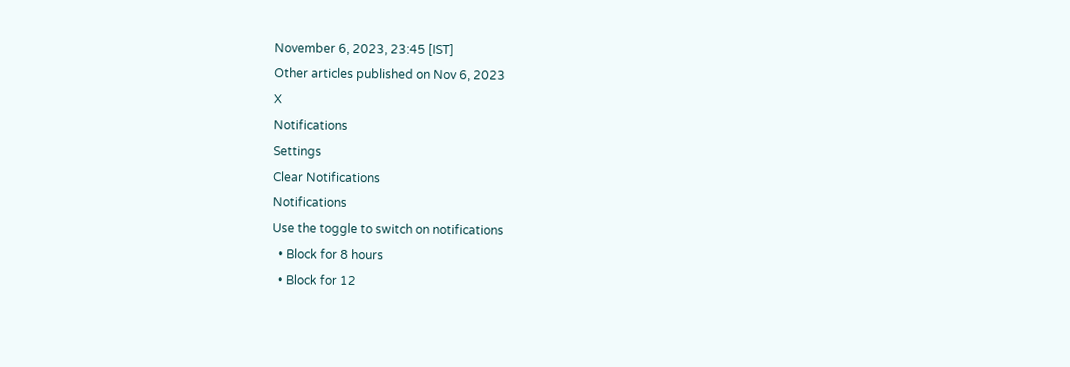November 6, 2023, 23:45 [IST]
Other articles published on Nov 6, 2023
X
Notifications
Settings
Clear Notifications
Notifications
Use the toggle to switch on notifications
  • Block for 8 hours
  • Block for 12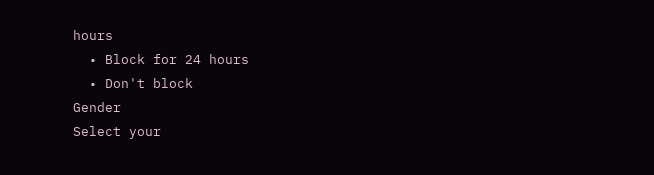hours
  • Block for 24 hours
  • Don't block
Gender
Select your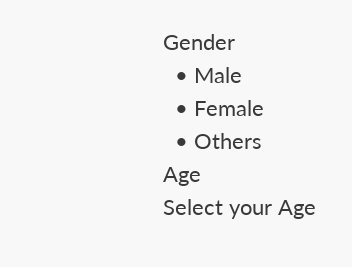Gender
  • Male
  • Female
  • Others
Age
Select your Age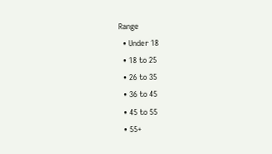Range
  • Under 18
  • 18 to 25
  • 26 to 35
  • 36 to 45
  • 45 to 55
  • 55+